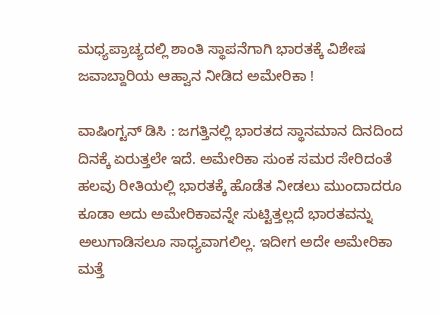ಮಧ್ಯಪ್ರಾಚ್ಯದಲ್ಲಿ ಶಾಂತಿ ಸ್ಥಾಪನೆಗಾಗಿ ಭಾರತಕ್ಕೆ ವಿಶೇಷ ಜವಾಬ್ದಾರಿಯ ಆಹ್ವಾನ ನೀಡಿದ ಅಮೇರಿಕಾ !

ವಾಷಿಂಗ್ಟನ್‌ ಡಿಸಿ : ಜಗತ್ತಿನಲ್ಲಿ ಭಾರತದ ಸ್ಥಾನಮಾನ ದಿನದಿಂದ ದಿನಕ್ಕೆ ಏರುತ್ತಲೇ ಇದೆ. ಅಮೇರಿಕಾ ಸುಂಕ ಸಮರ ಸೇರಿದಂತೆ ಹಲವು ರೀತಿಯಲ್ಲಿ ಭಾರತಕ್ಕೆ ಹೊಡೆತ ನೀಡಲು ಮುಂದಾದರೂ ಕೂಡಾ ಅದು ಅಮೇರಿಕಾವನ್ನೇ ಸುಟ್ಟಿತ್ತಲ್ಲದೆ ಭಾರತವನ್ನು ಅಲುಗಾಡಿಸಲೂ ಸಾಧ್ಯವಾಗಲಿಲ್ಲ. ಇದೀಗ ಅದೇ ಅಮೇರಿಕಾ ಮತ್ತೆ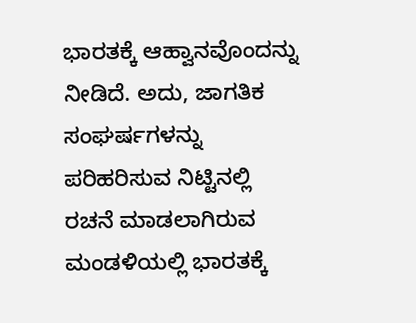ಭಾರತಕ್ಕೆ ಆಹ್ವಾನವೊಂದನ್ನು ನೀಡಿದೆ. ಅದು, ಜಾಗತಿಕ ಸಂಘರ್ಷಗಳನ್ನು ಪರಿಹರಿಸುವ ನಿಟ್ಟಿನಲ್ಲಿ ರಚನೆ ಮಾಡಲಾಗಿರುವ ಮಂಡಳಿಯಲ್ಲಿ ಭಾರತಕ್ಕೆ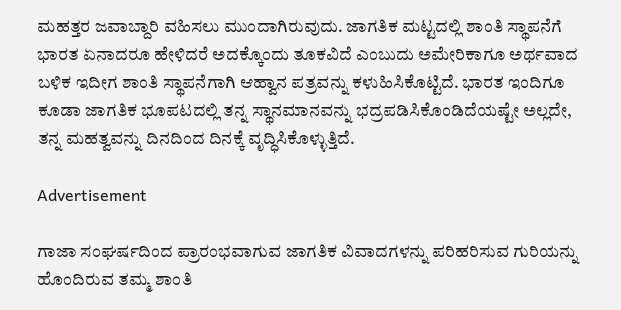ಮಹತ್ತರ ಜವಾಬ್ದಾರಿ ವಹಿಸಲು ಮುಂದಾಗಿರುವುದು. ಜಾಗತಿಕ ಮಟ್ಟದಲ್ಲಿ ಶಾಂತಿ ಸ್ಥಾಪನೆಗೆ ಭಾರತ ಏನಾದರೂ ಹೇಳಿದರೆ ಅದಕ್ಕೊಂದು ತೂಕವಿದೆ ಎಂಬುದು ಅಮೇರಿಕಾಗೂ ಅರ್ಥವಾದ ಬಳಿಕ ಇದೀಗ ಶಾಂತಿ ಸ್ಥಾಪನೆಗಾಗಿ ಆಹ್ವಾನ ಪತ್ರವನ್ನು ಕಳುಹಿಸಿಕೊಟ್ಟಿದೆ. ಭಾರತ ಇಂದಿಗೂ ಕೂಡಾ ಜಾಗತಿಕ ಭೂಪಟದಲ್ಲಿ ತನ್ನ ಸ್ಥಾನಮಾನವನ್ನು ಭದ್ರಪಡಿಸಿಕೊಂಡಿದೆಯಷ್ಟೇ ಅಲ್ಲದೇ, ತನ್ನ ಮಹತ್ವವನ್ನು ದಿನದಿಂದ ದಿನಕ್ಕೆ ವೃದ್ಧಿಸಿಕೊಳ್ಳುತ್ತಿದೆ.

Advertisement

ಗಾಜಾ ಸಂಘರ್ಷದಿಂದ ಪ್ರಾರಂಭವಾಗುವ ಜಾಗತಿಕ ವಿವಾದಗಳನ್ನು ಪರಿಹರಿಸುವ ಗುರಿಯನ್ನು ಹೊಂದಿರುವ ತಮ್ಮ ಶಾಂತಿ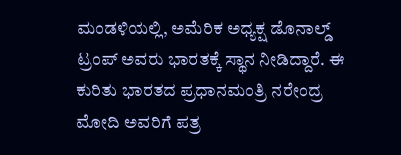ಮಂಡಳಿಯಲ್ಲಿ, ಅಮೆರಿಕ ಅಧ್ಯಕ್ಷ ಡೊನಾಲ್ಡ್‌ ಟ್ರಂಪ್‌ ಅವರು ಭಾರತಕ್ಕೆ ಸ್ಥಾನ ನೀಡಿದ್ದಾರೆ. ಈ ಕುರಿತು ಭಾರತದ ಪ್ರಧಾನಮಂತ್ರಿ ನರೇಂದ್ರ ಮೋದಿ ಅವರಿಗೆ ಪತ್ರ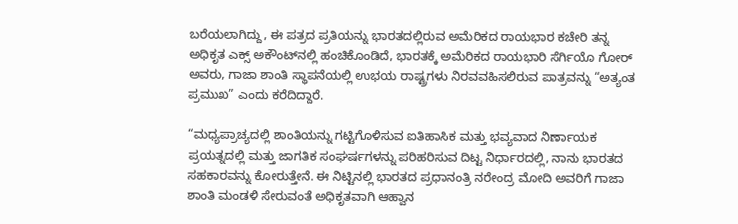ಬರೆಯಲಾಗಿದ್ದು, ಈ ಪತ್ರದ ಪ್ರತಿಯನ್ನು ಭಾರತದಲ್ಲಿರುವ ಅಮೆರಿಕದ ರಾಯಭಾರ ಕಚೇರಿ ತನ್ನ ಅಧಿಕೃತ ಎಕ್ಸ್‌ ಅಕೌಂಟ್‌ನಲ್ಲಿ ಹಂಚಿಕೊಂಡಿದೆ, ಭಾರತಕ್ಕೆ ಅಮೆರಿಕದ ರಾಯಭಾರಿ ಸೆರ್ಗಿಯೊ ಗೋರ್‌ ಅವರು, ಗಾಜಾ ಶಾಂತಿ ಸ್ಥಾಪನೆಯಲ್ಲಿ ಉಭಯ ರಾಷ್ಟ್ರಗಳು ನಿರವವಹಿಸಲಿರುವ ಪಾತ್ರವನ್ನು “ಅತ್ಯಂತ ಪ್ರಮುಖ” ಎಂದು ಕರೆದಿದ್ದಾರೆ.

“ಮಧ್ಯಪ್ರಾಚ್ಯದಲ್ಲಿ ಶಾಂತಿಯನ್ನು ಗಟ್ಟಿಗೊಳಿಸುವ ಐತಿಹಾಸಿಕ ಮತ್ತು ಭವ್ಯವಾದ ನಿರ್ಣಾಯಕ ಪ್ರಯತ್ನದಲ್ಲಿ ಮತ್ತು ಜಾಗತಿಕ ಸಂಘರ್ಷಗಳನ್ನು ಪರಿಹರಿಸುವ ದಿಟ್ಟ ನಿರ್ಧಾರದಲ್ಲಿ, ನಾನು ಭಾರತದ ಸಹಕಾರವನ್ನು ಕೋರುತ್ತೇನೆ. ಈ ನಿಟ್ಟಿನಲ್ಲಿ ಭಾರತದ ಪ್ರಧಾನಂತ್ರಿ ನರೇಂದ್ರ ಮೋದಿ ಅವರಿಗೆ ಗಾಜಾ ಶಾಂತಿ ಮಂಡಳಿ ಸೇರುವಂತೆ ಅಧಿಕೃತವಾಗಿ ಆಹ್ವಾನ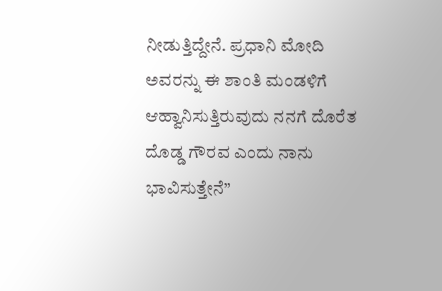ನೀಡುತ್ತಿದ್ದೇನೆ. ಪ್ರಧಾನಿ ಮೋದಿ ಅವರನ್ನು ಈ ಶಾಂತಿ ಮಂಡಳಿಗೆ ಆಹ್ವಾನಿಸುತ್ತಿರುವುದು ನನಗೆ ದೊರೆತ ದೊಡ್ಡ ಗೌರವ ಎಂದು ನಾನು ಭಾವಿಸುತ್ತೇನೆ”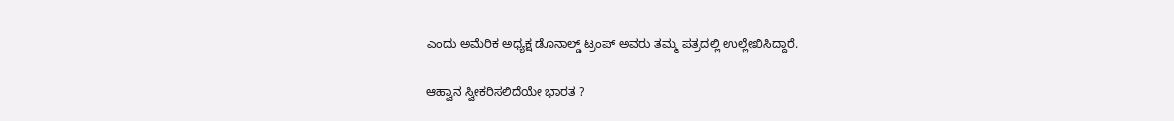ಎಂದು ಅಮೆರಿಕ ಅಧ್ಯಕ್ಷ ಡೊನಾಲ್ಡ್‌ ಟ್ರಂಪ್‌ ಅವರು ತಮ್ಮ ಪತ್ರದಲ್ಲಿ ಉಲ್ಲೇಖಿಸಿದ್ದಾರೆ.

ಆಹ್ವಾನ ಸ್ವೀಕರಿಸಲಿದೆಯೇ ಭಾರತ ?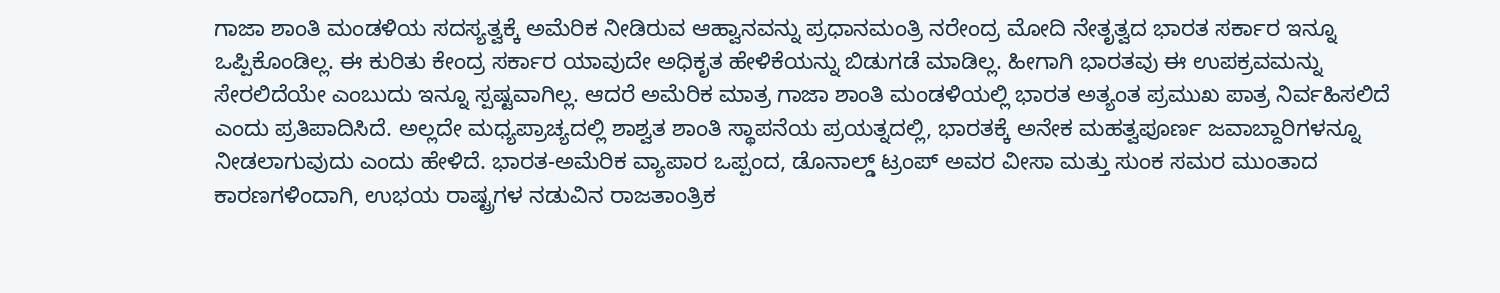ಗಾಜಾ ಶಾಂತಿ ಮಂಡಳಿಯ ಸದಸ್ಯತ್ವಕ್ಕೆ ಅಮೆರಿಕ ನೀಡಿರುವ ಆಹ್ವಾನವನ್ನು ಪ್ರಧಾನಮಂತ್ರಿ ನರೇಂದ್ರ ಮೋದಿ ನೇತೃತ್ವದ ಭಾರತ ಸರ್ಕಾರ ಇನ್ನೂ ಒಪ್ಪಿಕೊಂಡಿಲ್ಲ. ಈ ಕುರಿತು ಕೇಂದ್ರ ಸರ್ಕಾರ ಯಾವುದೇ ಅಧಿಕೃತ ಹೇಳಿಕೆಯನ್ನು ಬಿಡುಗಡೆ ಮಾಡಿಲ್ಲ. ಹೀಗಾಗಿ ಭಾರತವು ಈ ಉಪಕ್ರವಮನ್ನು ಸೇರಲಿದೆಯೇ ಎಂಬುದು ಇನ್ನೂ ಸ್ಪಷ್ಟವಾಗಿಲ್ಲ. ಆದರೆ ಅಮೆರಿಕ ಮಾತ್ರ ಗಾಜಾ ಶಾಂತಿ ಮಂಡಳಿಯಲ್ಲಿ ಭಾರತ ಅತ್ಯಂತ ಪ್ರಮುಖ ಪಾತ್ರ ನಿರ್ವಹಿಸಲಿದೆ ಎಂದು ಪ್ರತಿಪಾದಿಸಿದೆ. ಅಲ್ಲದೇ ಮಧ್ಯಪ್ರಾಚ್ಯದಲ್ಲಿ ಶಾಶ್ವತ ಶಾಂತಿ ಸ್ಥಾಪನೆಯ ಪ್ರಯತ್ನದಲ್ಲಿ, ಭಾರತಕ್ಕೆ ಅನೇಕ ಮಹತ್ವಪೂರ್ಣ ಜವಾಬ್ದಾರಿಗಳನ್ನೂ ನೀಡಲಾಗುವುದು ಎಂದು ಹೇಳಿದೆ. ಭಾರತ-ಅಮೆರಿಕ ವ್ಯಾಪಾರ ಒಪ್ಪಂದ, ಡೊನಾಲ್ಡ್‌ ಟ್ರಂಪ್‌ ಅವರ ವೀಸಾ ಮತ್ತು ಸುಂಕ ಸಮರ ಮುಂತಾದ ಕಾರಣಗಳಿಂದಾಗಿ, ಉಭಯ ರಾಷ್ಟ್ರಗಳ ನಡುವಿನ ರಾಜತಾಂತ್ರಿಕ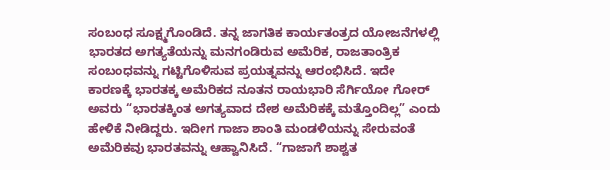ಸಂಬಂಧ ಸೂಕ್ಷ್ಮಗೊಂಡಿದೆ. ತನ್ನ ಜಾಗತಿಕ ಕಾರ್ಯತಂತ್ರದ ಯೋಜನೆಗಳಲ್ಲಿ ಭಾರತದ ಅಗತ್ಯತೆಯನ್ನು ಮನಗಂಡಿರುವ ಅಮೆರಿಕ, ರಾಜತಾಂತ್ರಿಕ ಸಂಬಂಧವನ್ನು ಗಟ್ಟಿಗೊಳಿಸುವ ಪ್ರಯತ್ನವನ್ನು ಆರಂಭಿಸಿದೆ. ಇದೇ ಕಾರಣಕ್ಕೆ ಭಾರತಕ್ಕ ಅಮೆರಿಕದ ನೂತನ ರಾಯಭಾರಿ ಸೆರ್ಗಿಯೋ ಗೋರ್‌ ಅವರು “ಭಾರತಕ್ಕಿಂತ ಅಗತ್ಯವಾದ ದೇಶ ಅಮೆರಿಕಕ್ಕೆ ಮತ್ತೊಂದಿಲ್ಲ” ಎಂದು ಹೇಳಿಕೆ ನೀಡಿದ್ದರು. ಇದೀಗ ಗಾಜಾ ಶಾಂತಿ ಮಂಡಳಿಯನ್ನು ಸೇರುವಂತೆ ಅಮೆರಿಕವು ಭಾರತವನ್ನು ಆಹ್ವಾನಿಸಿದೆ. “ಗಾಜಾಗೆ ಶಾಶ್ವತ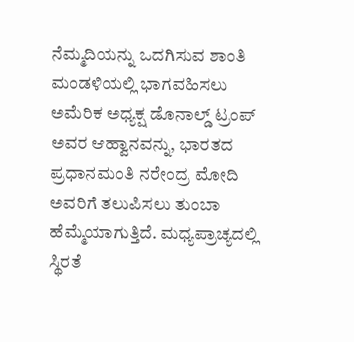ನೆಮ್ಮದಿಯನ್ನು ಒದಗಿಸುವ ಶಾಂತಿ ಮಂಡಳಿಯಲ್ಲಿ ಭಾಗವಹಿಸಲು ಅಮೆರಿಕ ಅಧ್ಯಕ್ಷ ಡೊನಾಲ್ಡ್‌ ಟ್ರಂಪ್‌ ಅವರ ಆಹ್ವಾನವನ್ನು, ಭಾರತದ ಪ್ರಧಾನಮಂತಿ ನರೇಂದ್ರ ಮೋದಿ ಅವರಿಗೆ ತಲುಪಿಸಲು ತುಂಬಾ ಹೆಮ್ಮೆಯಾಗುತ್ತಿದೆ. ಮಧ್ಯಪ್ರಾಚ್ಯದಲ್ಲಿ ಸ್ಥಿರತೆ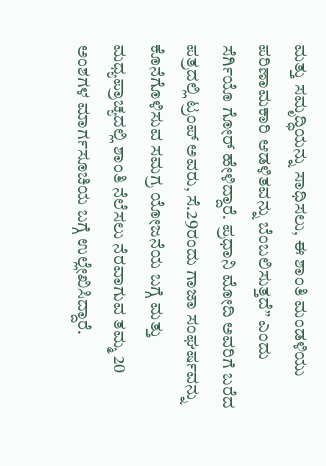ಮತ್ತು ಸಮೃದ್ಧಿಯನ್ನು ಸಾಧಿಸಲು, ಈ ಶಾಂತಿ ಮಂಡಳಿಯು ಪರಿಣಾಮಕಾರಿ ಆಡಳಿತವನ್ನು ಬೆಂಬಲಿಸುತ್ತದೆ” ಎಂದು ಸೆರ್ಗಿಯೊ ಗೋರ್‌ ಹೇಳಿದ್ದಾರೆ. ಪ್ರಧಾನಿ ಮೋದಿ ಅವರಿಗೆ ಬರೆದ ಪತ್ರದಲ್ಲಿ ಟ್ರಂಪ್‌ ಅವರು, ಸೆ.29ರಂದು ಗಾಜಾ ಸಂಘರ್ಷವನ್ನು ಕೊನೆಗೊಳಿಸುವ ಸಮಗ್ರ ಯೋಜನೆಯ ಬಗ್ಗೆ ಮತ್ತು ಮಧ್ಯಪ್ರಾಚ್ಯದಲ್ಲಿ ಶಾಂತಿ ನೆಲೆಸಲು ನೆರವಾಗುವ ತಮ್ಮ 20 ಅಂಶಗಳ ಮಾರ್ಗಸೂಚಿಯ ಬಗ್ಗೆ ಉಲ್ಲೇಖಿಸಿದ್ದಾರೆ.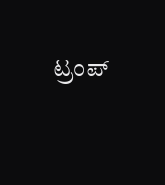ಟ್ರಂಪ್‌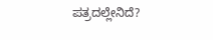ಪತ್ರದಲ್ಲೇನಿದೆ?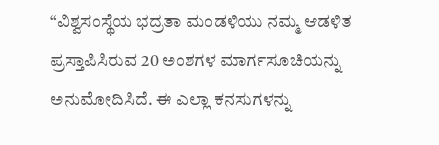“ವಿಶ್ವಸಂಸ್ಥೆಯ ಭದ್ರತಾ ಮಂಡಳಿಯು ನಮ್ಮ ಆಡಳಿತ ಪ್ರಸ್ತಾಪಿಸಿರುವ 20 ಅಂಶಗಳ ಮಾರ್ಗಸೂಚಿಯನ್ನು ಅನುಮೋದಿಸಿದೆ. ಈ ಎಲ್ಲಾ ಕನಸುಗಳನ್ನು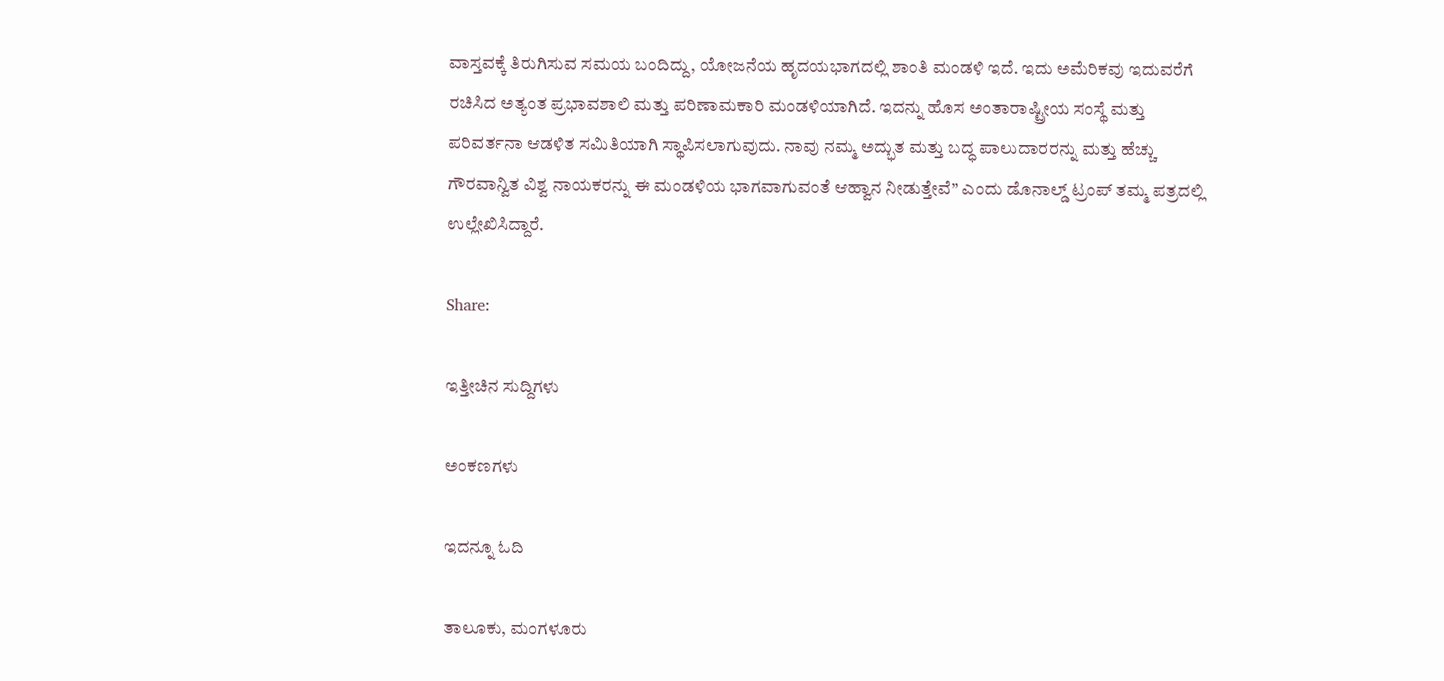ವಾಸ್ತವಕ್ಕೆ ತಿರುಗಿಸುವ ಸಮಯ ಬಂದಿದ್ದು, ಯೋಜನೆಯ ಹೃದಯಭಾಗದಲ್ಲಿ ಶಾಂತಿ ಮಂಡಳಿ ಇದೆ. ಇದು ಅಮೆರಿಕವು ಇದುವರೆಗೆ ರಚಿಸಿದ ಅತ್ಯಂತ ಪ್ರಭಾವಶಾಲಿ ಮತ್ತು ಪರಿಣಾಮಕಾರಿ ಮಂಡಳಿಯಾಗಿದೆ. ಇದನ್ನು ಹೊಸ ಅಂತಾರಾಷ್ಟ್ರೀಯ ಸಂಸ್ಥೆ ಮತ್ತು ಪರಿವರ್ತನಾ ಆಡಳಿತ ಸಮಿತಿಯಾಗಿ ಸ್ಥಾಪಿಸಲಾಗುವುದು. ನಾವು ನಮ್ಮ ಅದ್ಭುತ ಮತ್ತು ಬದ್ಧ ಪಾಲುದಾರರನ್ನು ಮತ್ತು ಹೆಚ್ಚು ಗೌರವಾನ್ವಿತ ವಿಶ್ವ ನಾಯಕರನ್ನು ಈ ಮಂಡಳಿಯ ಭಾಗವಾಗುವಂತೆ ಆಹ್ವಾನ ನೀಡುತ್ತೇವೆ” ಎಂದು ಡೊನಾಲ್ಡ್‌ ಟ್ರಂಪ್‌ ತಮ್ಮ ಪತ್ರದಲ್ಲಿ ಉಲ್ಲೇಖಿಸಿದ್ದಾರೆ.

Share:

ಇತ್ತೀಚಿನ ಸುದ್ದಿಗಳು

ಅಂಕಣಗಳು

ಇದನ್ನೂ ಓದಿ

ತಾಲೂಕು, ಮಂಗಳೂರು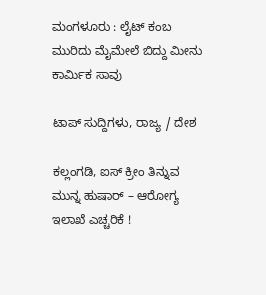ಮಂಗಳೂರು : ಲೈಟ್ ಕಂಬ ಮುರಿದು ಮೈಮೇಲೆ ಬಿದ್ದು ಮೀನು ಕಾರ್ಮಿಕ ಸಾವು

ಟಾಪ್ ಸುದ್ದಿಗಳು, ರಾಜ್ಯ / ದೇಶ

ಕಲ್ಲಂಗಡಿ, ಐಸ್ ಕ್ರೀಂ ತಿನ್ನುವ ಮುನ್ನ ಹುಷಾರ್‌ – ಆರೋಗ್ಯ ಇಲಾಖೆ ಎಚ್ಚರಿಕೆ !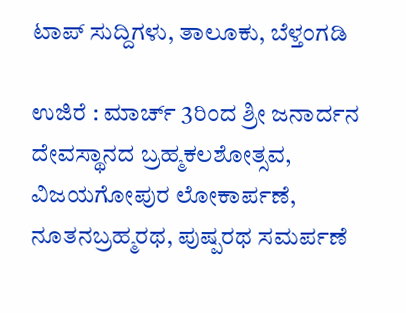ಟಾಪ್ ಸುದ್ದಿಗಳು, ತಾಲೂಕು, ಬೆಳ್ತಂಗಡಿ

ಉಜಿರೆ : ಮಾರ್ಚ್ 3ರಿಂದ ಶ್ರೀ ಜನಾರ್ದನ ದೇವಸ್ಥಾನದ ಬ್ರಹ್ಮಕಲಶೋತ್ಸವ, ವಿಜಯಗೋಪುರ ಲೋಕಾರ್ಪಣೆ, ನೂತನಬ್ರಹ್ಮರಥ, ಪುಷ್ಪರಥ ಸಮರ್ಪಣೆ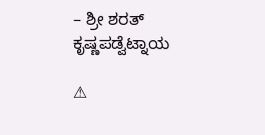– ಶ್ರೀ ಶರತ್ ಕೃಷ್ಣಪಡ್ವೆಟ್ನಾಯ

⚠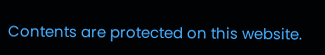Contents are protected on this website.